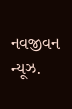નવજીવન ન્યૂઝ.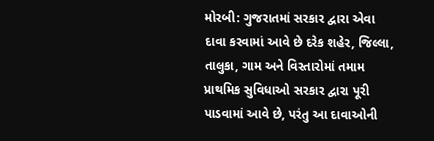મોરબી: ગુજરાતમાં સરકાર દ્વારા એવા દાવા કરવામાં આવે છે દરેક શહેર, જિલ્લા, તાલુકા, ગામ અને વિસ્તારોમાં તમામ પ્રાથમિક સુવિધાઓ સરકાર દ્વારા પૂરી પાડવામાં આવે છે, પરંતુ આ દાવાઓની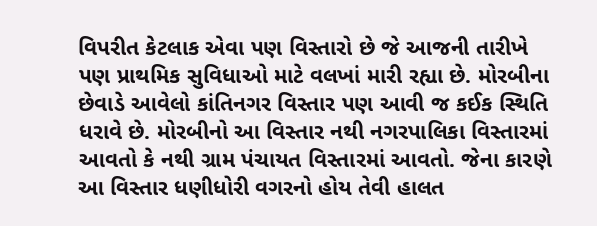વિપરીત કેટલાક એવા પણ વિસ્તારો છે જે આજની તારીખે પણ પ્રાથમિક સુવિધાઓ માટે વલખાં મારી રહ્યા છે. મોરબીના છેવાડે આવેલો કાંતિનગર વિસ્તાર પણ આવી જ કઈક સ્થિતિ ધરાવે છે. મોરબીનો આ વિસ્તાર નથી નગરપાલિકા વિસ્તારમાં આવતો કે નથી ગ્રામ પંચાયત વિસ્તારમાં આવતો. જેના કારણે આ વિસ્તાર ધણીધોરી વગરનો હોય તેવી હાલત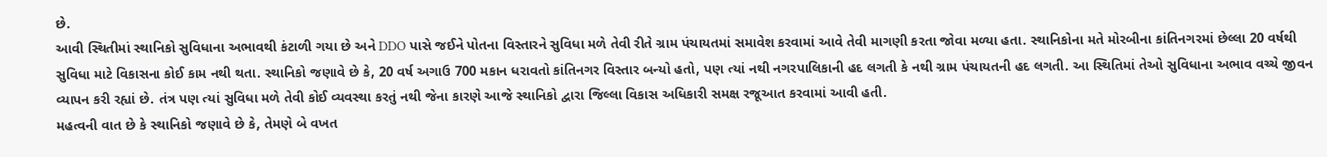છે.
આવી સ્થિતીમાં સ્થાનિકો સુવિધાના અભાવથી કંટાળી ગયા છે અને DDO પાસે જઈને પોતના વિસ્તારને સુવિધા મળે તેવી રીતે ગ્રામ પંચાયતમાં સમાવેશ કરવામાં આવે તેવી માગણી કરતા જોવા મળ્યા હતા. સ્થાનિકોના મતે મોરબીના કાંતિનગરમાં છેલ્લા 20 વર્ષથી સુવિધા માટે વિકાસના કોઈ કામ નથી થતા. સ્થાનિકો જણાવે છે કે, 20 વર્ષ અગાઉ 700 મકાન ધરાવતો કાંતિનગર વિસ્તાર બન્યો હતો, પણ ત્યાં નથી નગરપાલિકાની હદ લગતી કે નથી ગ્રામ પંચાયતની હદ લગતી. આ સ્થિતિમાં તેઓ સુવિધાના અભાવ વચ્ચે જીવન વ્યાપન કરી રહ્યાં છે. તંત્ર પણ ત્યાં સુવિધા મળે તેવી કોઈ વ્યવસ્થા કરતું નથી જેના કારણે આજે સ્થાનિકો દ્વારા જિલ્લા વિકાસ અધિકારી સમક્ષ રજૂઆત કરવામાં આવી હતી.
મહત્વની વાત છે કે સ્થાનિકો જણાવે છે કે, તેમણે બે વખત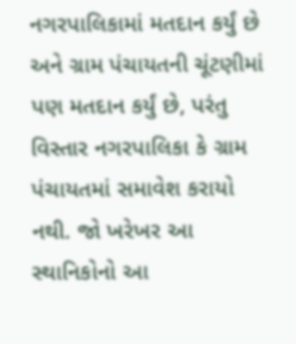નગરપાલિકામાં મતદાન કર્યું છે અને ગ્રામ પંચાયતની ચૂંટણીમાં પણ મતદાન કર્યું છે, પરંતુ વિસ્તાર નગરપાલિકા કે ગ્રામ પંચાયતમાં સમાવેશ કરાયો નથી. જો ખરેખર આ સ્થાનિકોનો આ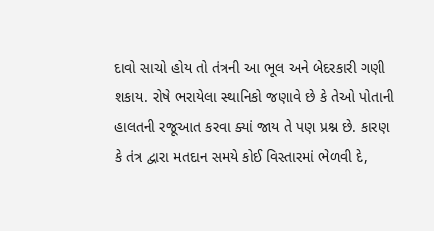દાવો સાચો હોય તો તંત્રની આ ભૂલ અને બેદરકારી ગણી શકાય. રોષે ભરાયેલા સ્થાનિકો જણાવે છે કે તેઓ પોતાની હાલતની રજૂઆત કરવા ક્યાં જાય તે પણ પ્રશ્ન છે. કારણ કે તંત્ર દ્વારા મતદાન સમયે કોઈ વિસ્તારમાં ભેળવી દે,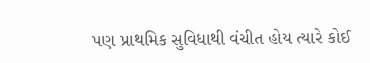પણ પ્રાથમિક સુવિધાથી વંચીત હોય ત્યારે કોઈ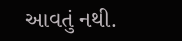આવતું નથી.